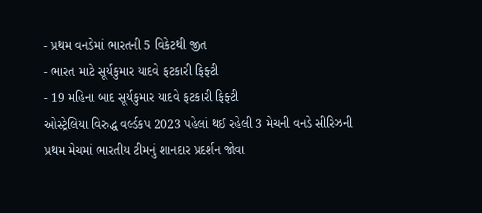- પ્રથમ વનડેમાં ભારતની 5 વિકેટથી જીત
- ભારત માટે સૂર્યકુમાર યાદવે ફટકારી ફિફ્ટી
- 19 મહિના બાદ સૂર્યકુમાર યાદવે ફટકારી ફિફ્ટી
ઓસ્ટ્રેલિયા વિરુદ્ધ વર્લ્ડકપ 2023 પહેલાં થઈ રહેલી 3 મેચની વનડે સીરિઝની પ્રથમ મેચમાં ભારતીય ટીમનું શાનદાર પ્રદર્શન જોવા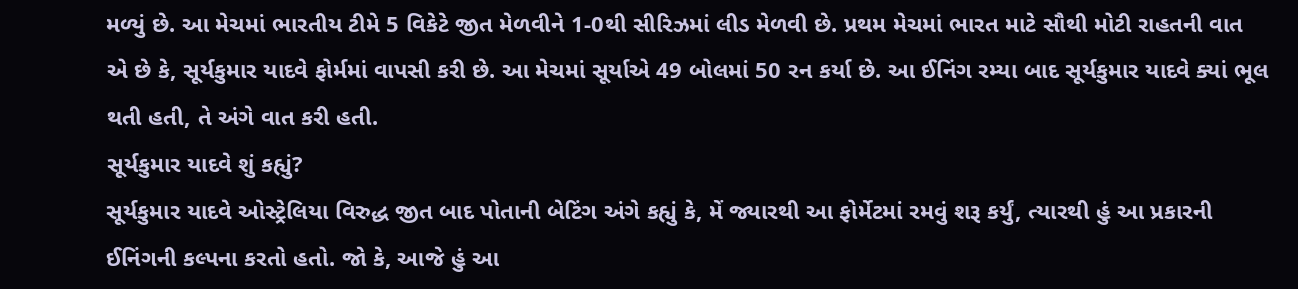મળ્યું છે. આ મેચમાં ભારતીય ટીમે 5 વિકેટે જીત મેળવીને 1-0થી સીરિઝમાં લીડ મેળવી છે. પ્રથમ મેચમાં ભારત માટે સૌથી મોટી રાહતની વાત એ છે કે, સૂર્યકુમાર યાદવે ફોર્મમાં વાપસી કરી છે. આ મેચમાં સૂર્યાએ 49 બોલમાં 50 રન કર્યા છે. આ ઈનિંગ રમ્યા બાદ સૂર્યકુમાર યાદવે ક્યાં ભૂલ થતી હતી, તે અંગે વાત કરી હતી.
સૂર્યકુમાર યાદવે શું કહ્યું?
સૂર્યકુમાર યાદવે ઓસ્ટ્રેલિયા વિરુદ્ધ જીત બાદ પોતાની બેટિંગ અંગે કહ્યું કે, મેં જ્યારથી આ ફોર્મેટમાં રમવું શરૂ કર્યું, ત્યારથી હું આ પ્રકારની ઈનિંગની કલ્પના કરતો હતો. જો કે, આજે હું આ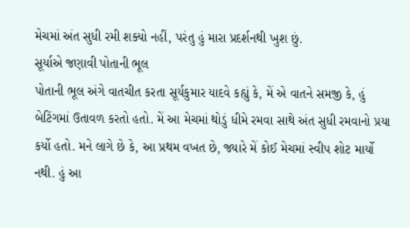મેચમાં અંત સુધી રમી શક્યો નહીં, પરંતુ હું મારા પ્રદર્શનથી ખુશ છું.
સૂર્યાએ જણાવી પોતાની ભૂલ
પોતાની ભૂલ અંગે વાતચીત કરતા સૂર્યકુમાર યાદવે કહ્યું કે, મેં એ વાતને સમજી કે, હું બેટિંગમાં ઉતાવળ કરતો હતો. મેં આ મેચમાં થોડું ધીમે રમવા સાથે અંત સુધી રમવાનો પ્રયા કર્યો હતો. મને લાગે છે કે, આ પ્રથમ વખત છે, જ્યારે મેં કોઈ મેચમાં સ્વીપ શોટ માર્યો નથી. હું આ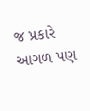જ પ્રકારે આગળ પણ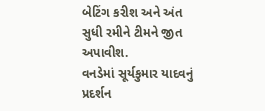બેટિંગ કરીશ અને અંત સુધી રમીને ટીમને જીત અપાવીશ.
વનડેમાં સૂર્યકુમાર યાદવનું પ્રદર્શન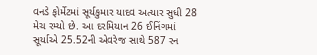વનડે ફોર્મેટમાં સૂર્યકુમાર યાદવ અત્યાર સુધી 28 મેચ રમ્યો છે. આ દરમિયાન 26 ઈનિંગમાં સૂર્યાએ 25.52ની એવરેજ સાથે 587 રન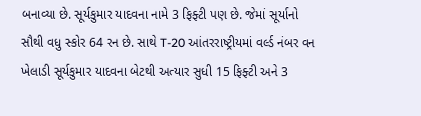બનાવ્યા છે. સૂર્યકુમાર યાદવના નામે 3 ફિફ્ટી પણ છે. જેમાં સૂર્યાનો સૌથી વધુ સ્કોર 64 રન છે. સાથે T-20 આંતરરાષ્ટ્રીયમાં વર્લ્ડ નંબર વન ખેલાડી સૂર્યકુમાર યાદવના બેટથી અત્યાર સુધી 15 ફિફ્ટી અને 3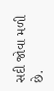સદી જોવા મળી છે.